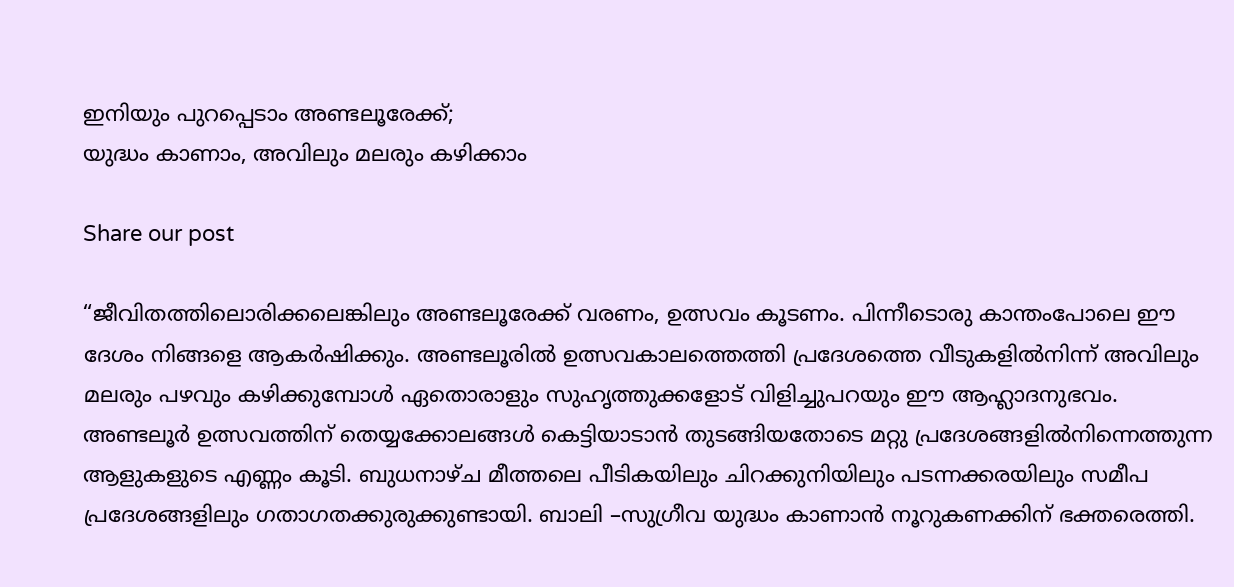ഇനിയും പുറപ്പെടാം അണ്ടലൂരേക്ക്;
യുദ്ധം കാണാം, അവിലും മലരും കഴിക്കാം

Share our post

“ജീവിതത്തിലൊരിക്കലെങ്കിലും അണ്ടലൂരേക്ക് വരണം, ഉത്സവം കൂടണം. പിന്നീടൊരു കാന്തംപോലെ ഈ ദേശം നിങ്ങളെ ആകർഷിക്കും. അണ്ടലൂരിൽ ഉത്സവകാലത്തെത്തി പ്രദേശത്തെ വീടുകളിൽനിന്ന് അവിലും മലരും പഴവും കഴിക്കുമ്പോൾ ഏതൊരാളും സുഹൃത്തുക്കളോട് വിളിച്ചുപറയും ഈ ആഹ്ലാദനുഭവം. അണ്ടലൂർ ഉത്സവത്തിന് തെയ്യക്കോലങ്ങൾ കെട്ടിയാടാൻ തുടങ്ങിയതോടെ മറ്റു പ്രദേശങ്ങളിൽനിന്നെത്തുന്ന ആളുകളുടെ എണ്ണം കൂടി. ബുധനാഴ്ച മീത്തലെ പീടികയിലും ചിറക്കുനിയിലും പടന്നക്കരയിലും സമീപ പ്രദേശങ്ങളിലും ഗതാഗതക്കുരുക്കുണ്ടായി. ബാലി –സുഗ്രീവ യുദ്ധം കാണാൻ നൂറുകണക്കിന് ഭക്തരെത്തി.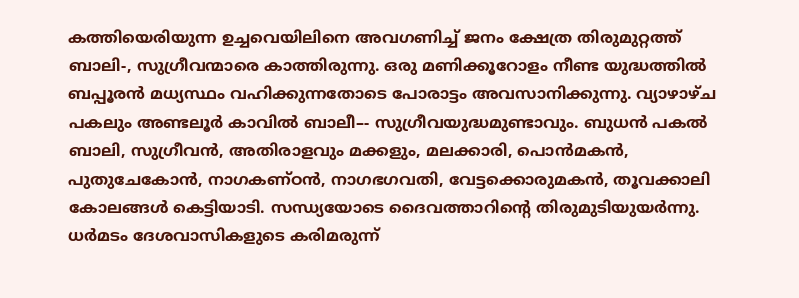കത്തിയെരിയുന്ന ഉച്ചവെയിലിനെ അവഗണിച്ച് ജനം ക്ഷേത്ര തിരുമുറ്റത്ത് ബാലി-, സുഗ്രീവന്മാരെ കാത്തിരുന്നു. ഒരു മണിക്കൂറോളം നീണ്ട യുദ്ധത്തിൽ ബപ്പൂരൻ മധ്യസ്ഥം വഹിക്കുന്നതോടെ പോരാട്ടം അവസാനിക്കുന്നു. വ്യാഴാഴ്ച പകലും അണ്ടലൂർ കാവിൽ ബാലീ–- സുഗ്രീവയുദ്ധമുണ്ടാവും. ബുധൻ പകൽ ബാലി, സുഗ്രീവൻ, അതിരാളവും മക്കളും, മലക്കാരി, പൊൻമകൻ, പുതുചേകോൻ, നാഗകണ്ഠൻ, നാഗഭഗവതി, വേട്ടക്കൊരുമകൻ, തൂവക്കാലി കോലങ്ങൾ കെട്ടിയാടി. സന്ധ്യയോടെ ദൈവത്താറിന്റെ തിരുമുടിയുയർന്നു. ധർമടം ദേശവാസികളുടെ കരിമരുന്ന്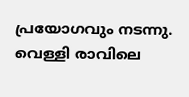പ്രയോഗവും നടന്നു. വെള്ളി രാവിലെ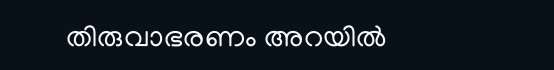തിരുവാഭരണം അറയിൽ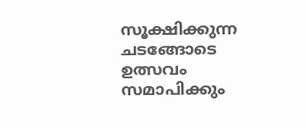സൂക്ഷിക്കുന്ന ചടങ്ങോടെ ഉത്സവം സമാപിക്കും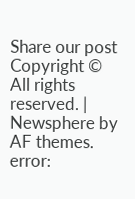Share our post
Copyright © All rights reserved. | Newsphere by AF themes.
error: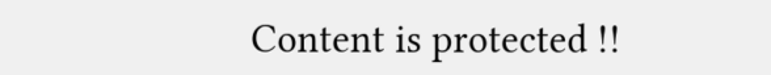Content is protected !!